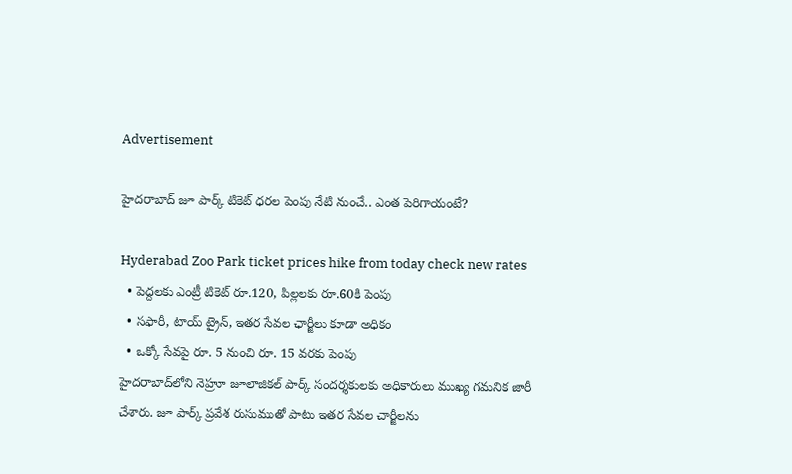Advertisement

హైదరాబాద్ జూ పార్క్ టికెట్ ధరల పెంపు నేటి నుంచే.. ఎంత పెరిగాయంటే?

Hyderabad Zoo Park ticket prices hike from today check new rates
  • పెద్దలకు ఎంట్రీ టికెట్ రూ.120, పిల్లలకు రూ.60కి పెంపు
  • సఫారీ, టాయ్ ట్రైన్, ఇతర సేవల ఛార్జీలు కూడా అధికం
  • ఒక్కో సేవపై రూ. 5 నుంచి రూ. 15 వరకు పెంపు
హైదరాబాద్‌లోని నెహ్రూ జూలాజికల్ పార్క్ సందర్శకులకు అధికారులు ముఖ్య గమనిక జారీ చేశారు. జూ పార్క్‌ ప్రవేశ రుసుముతో పాటు ఇతర సేవల చార్జీలను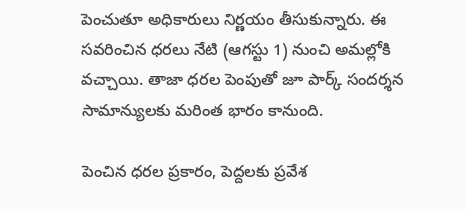పెంచుతూ అధికారులు నిర్ణయం తీసుకున్నారు. ఈ సవరించిన ధరలు నేటి (ఆగస్టు 1) నుంచి అమల్లోకి వచ్చాయి. తాజా ధరల పెంపుతో జూ పార్క్ సందర్శన సామాన్యులకు మరింత భారం కానుంది.

పెంచిన ధరల ప్రకారం, పెద్దలకు ప్రవేశ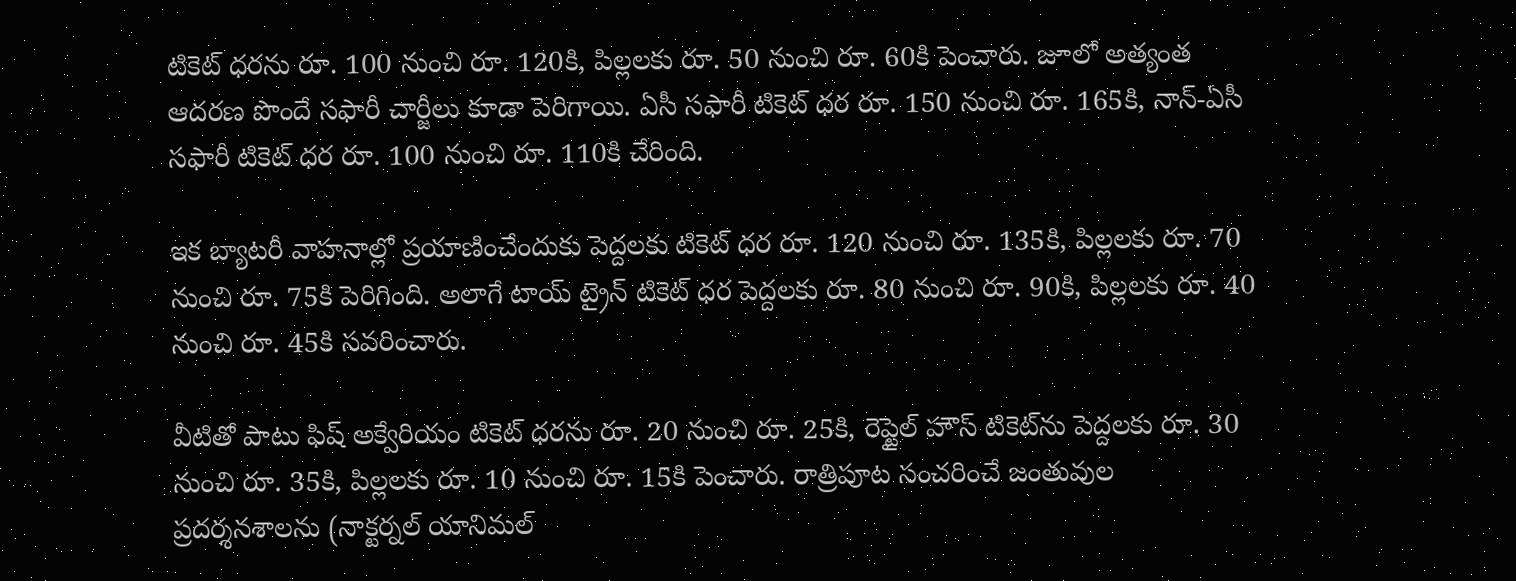టికెట్‌ ధరను రూ. 100 నుంచి రూ. 120కి, పిల్లలకు రూ. 50 నుంచి రూ. 60కి పెంచారు. జూలో అత్యంత ఆదరణ పొందే సఫారీ చార్జీలు కూడా పెరిగాయి. ఏసీ సఫారీ టికెట్‌ ధర రూ. 150 నుంచి రూ. 165కి, నాన్-ఏసీ సఫారీ టికెట్‌ ధర రూ. 100 నుంచి రూ. 110కి చేరింది.

ఇక బ్యాటరీ వాహనాల్లో ప్రయాణించేందుకు పెద్దలకు టికెట్ ధర రూ. 120 నుంచి రూ. 135కి, పిల్లలకు రూ. 70 నుంచి రూ. 75కి పెరిగింది. అలాగే టాయ్ ట్రైన్ టికెట్ ధర పెద్దలకు రూ. 80 నుంచి రూ. 90కి, పిల్లలకు రూ. 40 నుంచి రూ. 45కి సవరించారు.

వీటితో పాటు ఫిష్ అక్వేరియం టికెట్‌ ధరను రూ. 20 నుంచి రూ. 25కి, రెప్టైల్ హౌస్ టికెట్‌ను పెద్దలకు రూ. 30 నుంచి రూ. 35కి, పిల్లలకు రూ. 10 నుంచి రూ. 15కి పెంచారు. రాత్రిపూట సంచరించే జంతువుల ప్రదర్శనశాలను (నాక్టర్నల్ యానిమల్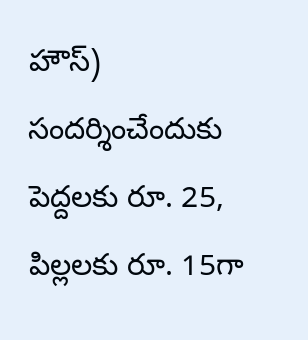హౌస్) సందర్శించేందుకు పెద్దలకు రూ. 25, పిల్లలకు రూ. 15గా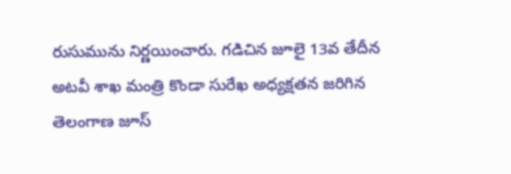రుసుమును నిర్ణయించారు. గడిచిన జూలై 13వ తేదీన అటవీ శాఖ మంత్రి కొండా సురేఖ అధ్యక్షతన జరిగిన తెలంగాణ జూస్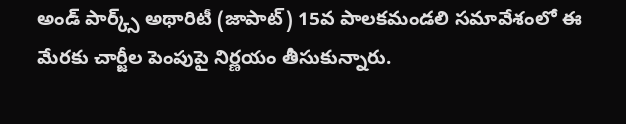అండ్ పార్క్స్ అథారిటీ (జాపాట్) 15వ పాలకమండలి సమావేశంలో ఈ మేరకు చార్జీల పెంపుపై నిర్ణయం తీసుకున్నారు.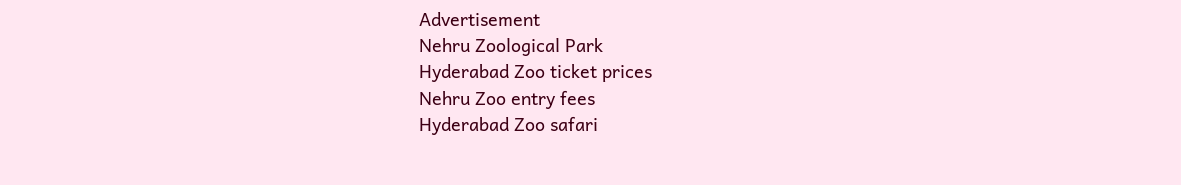Advertisement
Nehru Zoological Park
Hyderabad Zoo ticket prices
Nehru Zoo entry fees
Hyderabad Zoo safari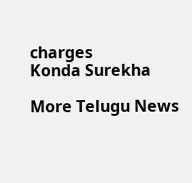charges
Konda Surekha

More Telugu News